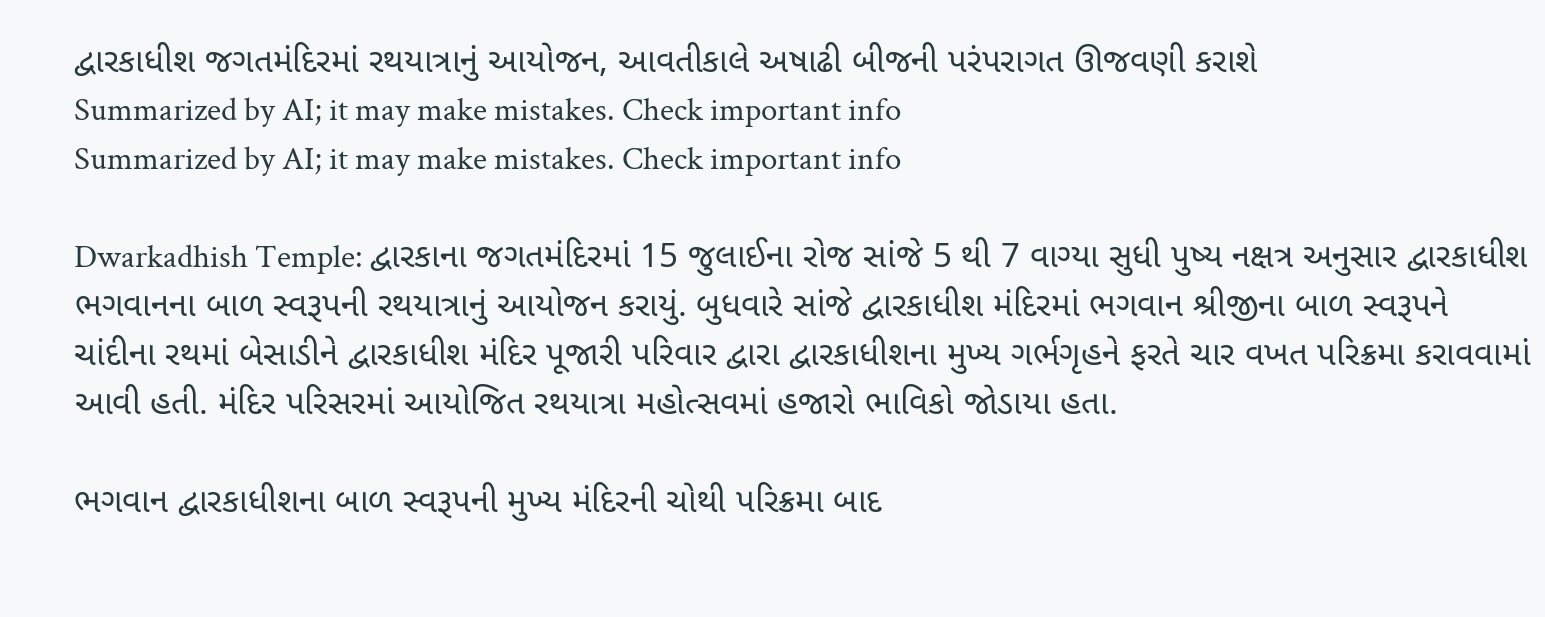દ્વારકાધીશ જગતમંદિરમાં રથયાત્રાનું આયોજન, આવતીકાલે અષાઢી બીજની પરંપરાગત ઊજવણી કરાશે
Summarized by AI; it may make mistakes. Check important info
Summarized by AI; it may make mistakes. Check important info

Dwarkadhish Temple: દ્વારકાના જગતમંદિરમાં 15 જુલાઈના રોજ સાંજે 5 થી 7 વાગ્યા સુધી પુષ્ય નક્ષત્ર અનુસાર દ્વારકાધીશ ભગવાનના બાળ સ્વરૂપની રથયાત્રાનું આયોજન કરાયું. બુધવારે સાંજે દ્વારકાધીશ મંદિરમાં ભગવાન શ્રીજીના બાળ સ્વરૂપને ચાંદીના રથમાં બેસાડીને દ્વારકાધીશ મંદિર પૂજારી પરિવાર દ્વારા દ્વારકાધીશના મુખ્ય ગર્ભગૃહને ફરતે ચાર વખત પરિક્રમા કરાવવામાં આવી હતી. મંદિર પરિસરમાં આયોજિત રથયાત્રા મહોત્સવમાં હજારો ભાવિકો જોડાયા હતા.

ભગવાન દ્વારકાધીશના બાળ સ્વરૂપની મુખ્ય મંદિરની ચોથી પરિક્રમા બાદ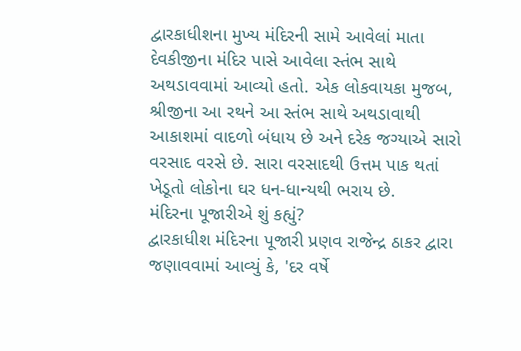દ્વારકાધીશના મુખ્ય મંદિરની સામે આવેલાં માતા દેવકીજીના મંદિર પાસે આવેલા સ્તંભ સાથે અથડાવવામાં આવ્યો હતો. એક લોકવાયકા મુજબ, શ્રીજીના આ રથને આ સ્તંભ સાથે અથડાવાથી આકાશમાં વાદળો બંધાય છે અને દરેક જગ્યાએ સારો વરસાદ વરસે છે. સારા વરસાદથી ઉત્તમ પાક થતાં ખેડૂતો લોકોના ઘર ધન-ધાન્યથી ભરાય છે.
મંદિરના પૂજારીએ શું કહ્યું?
દ્વારકાધીશ મંદિરના પૂજારી પ્રણવ રાજેન્દ્ર ઠાકર દ્વારા જણાવવામાં આવ્યું કે, 'દર વર્ષે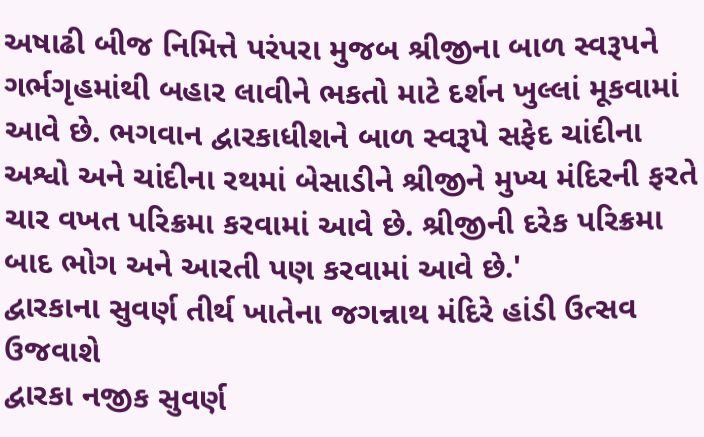અષાઢી બીજ નિમિત્તે પરંપરા મુજબ શ્રીજીના બાળ સ્વરૂપને ગર્ભગૃહમાંથી બહાર લાવીને ભકતો માટે દર્શન ખુલ્લાં મૂકવામાં આવે છે. ભગવાન દ્વારકાધીશને બાળ સ્વરૂપે સફેદ ચાંદીના અશ્વો અને ચાંદીના રથમાં બેસાડીને શ્રીજીને મુખ્ય મંદિરની ફરતે ચાર વખત પરિક્રમા કરવામાં આવે છે. શ્રીજીની દરેક પરિક્રમા બાદ ભોગ અને આરતી પણ કરવામાં આવે છે.'
દ્વારકાના સુવર્ણ તીર્થ ખાતેના જગન્નાથ મંદિરે હાંડી ઉત્સવ ઉજવાશે
દ્વારકા નજીક સુવર્ણ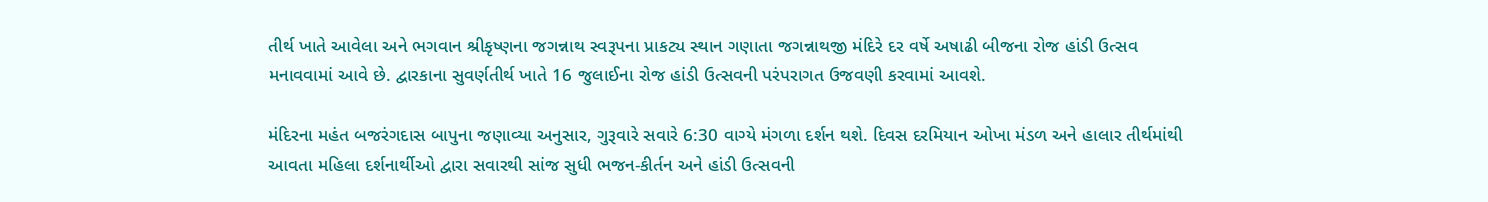તીર્થ ખાતે આવેલા અને ભગવાન શ્રીકૃષ્ણના જગન્નાથ સ્વરૂપના પ્રાકટ્ય સ્થાન ગણાતા જગન્નાથજી મંદિરે દર વર્ષે અષાઢી બીજના રોજ હાંડી ઉત્સવ મનાવવામાં આવે છે. દ્વારકાના સુવર્ણતીર્થ ખાતે 16 જુલાઈના રોજ હાંડી ઉત્સવની પરંપરાગત ઉજવણી કરવામાં આવશે.

મંદિરના મહંત બજરંગદાસ બાપુના જણાવ્યા અનુસાર, ગુરૂવારે સવારે 6:30 વાગ્યે મંગળા દર્શન થશે. દિવસ દરમિયાન ઓખા મંડળ અને હાલાર તીર્થમાંથી આવતા મહિલા દર્શનાર્થીઓ દ્વારા સવારથી સાંજ સુધી ભજન-કીર્તન અને હાંડી ઉત્સવની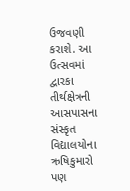ઉજવણી કરાશે. આ ઉત્સવમાં દ્વારકા તીર્થક્ષેત્રની આસપાસના સંસ્કૃત વિદ્યાલયોના ઋષિકુમારો પણ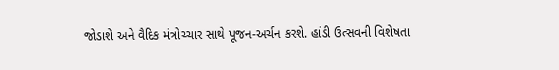જોડાશે અને વૈદિક મંત્રોચ્ચાર સાથે પૂજન-અર્ચન કરશે. હાંડી ઉત્સવની વિશેષતા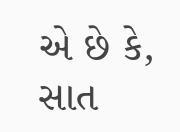એ છે કે, સાત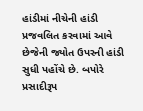હાંડીમાં નીચેની હાંડી પ્રજવલિત કરવામાં આવે છેજેની જ્યોત ઉપરની હાંડી સુધી પહોંચે છે. બપોરે પ્રસાદીરૂપ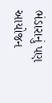ભંડારાનું પણ આયોજન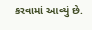કરવામાં આવ્યું છે.